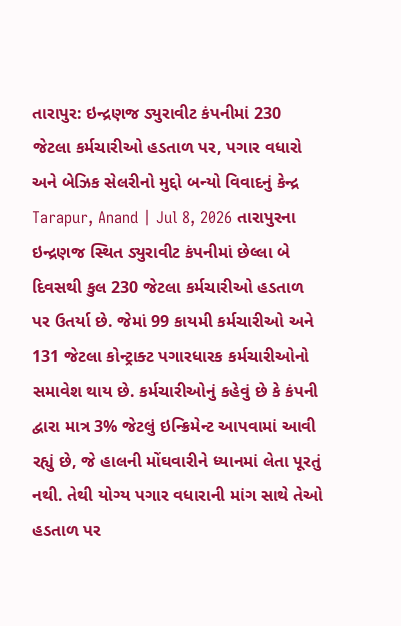તારાપુર: ઇન્દ્રણજ ડ્યુરાવીટ કંપનીમાં 230 જેટલા કર્મચારીઓ હડતાળ પર, પગાર વધારો અને બેઝિક સેલરીનો મુદ્દો બન્યો વિવાદનું કેન્દ્ર
Tarapur, Anand | Jul 8, 2026 તારાપુરના ઇન્દ્રણજ સ્થિત ડ્યુરાવીટ કંપનીમાં છેલ્લા બે દિવસથી કુલ 230 જેટલા કર્મચારીઓ હડતાળ પર ઉતર્યા છે. જેમાં 99 કાયમી કર્મચારીઓ અને 131 જેટલા કોન્ટ્રાક્ટ પગારધારક કર્મચારીઓનો સમાવેશ થાય છે. કર્મચારીઓનું કહેવું છે કે કંપની દ્વારા માત્ર 3% જેટલું ઇન્ક્રિમેન્ટ આપવામાં આવી રહ્યું છે, જે હાલની મોંઘવારીને ધ્યાનમાં લેતા પૂરતું નથી. તેથી યોગ્ય પગાર વધારાની માંગ સાથે તેઓ હડતાળ પર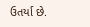ઉતર્યા છે.